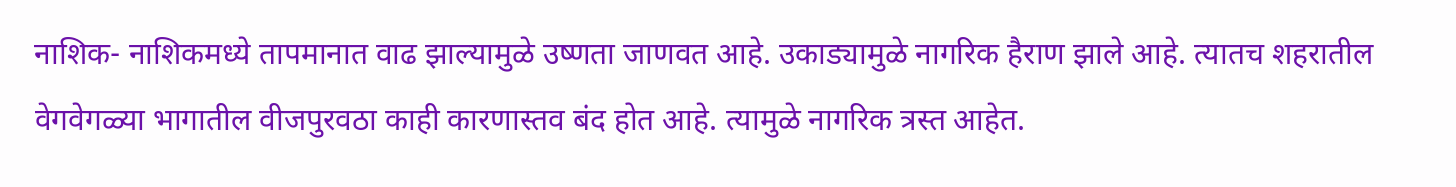नाशिक- नाशिकमध्ये तापमानात वाढ झाल्यामुळे उष्णता जाणवत आहे. उकाड्यामुळे नागरिक हैराण झाले आहे. त्यातच शहरातील वेगवेगळ्या भागातील वीजपुरवठा काही कारणास्तव बंद होत आहे. त्यामुळे नागरिक त्रस्त आहेत.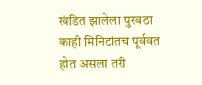खंडित झालेला पुरवठा काही मिनिटांतच पूर्ववत होत असला तरी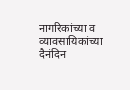नागरिकांच्या व व्यावसायिकांच्या दैनंदिन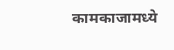कामकाजामध्ये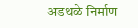अडथळे निर्माण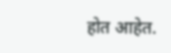होत आहेत.